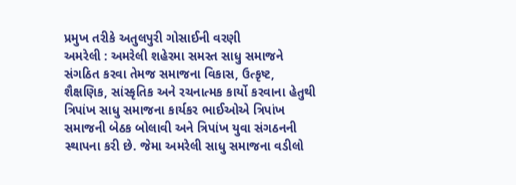પ્રમુખ તરીકે અતુલપુરી ગોસાઈની વરણી
અમરેલી : અમરેલી શહેરમા સમસ્ત સાધુ સમાજને સંગઠિત કરવા તેમજ સમાજના વિકાસ, ઉત્કૃષ્ટ, શૈક્ષણિક, સાંસ્કૃતિક અને રચનાત્મક કાર્યો કરવાના હેતુથી ત્રિપાંખ સાધુ સમાજના કાર્યકર ભાઈઓએ ત્રિપાંખ સમાજની બેઠક બોલાવી અને ત્રિપાંખ યુવા સંગઠનની સ્થાપના કરી છે. જેમા અમરેલી સાધુ સમાજના વડીલો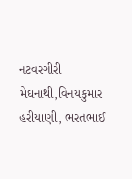નટવરગીરી મેઘનાથી,વિનયકુમાર હરીયાણી, ભરતભાઈ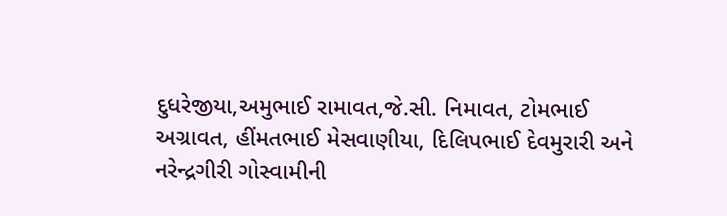દુધરેજીયા,અમુભાઈ રામાવત,જે.સી. નિમાવત, ટોમભાઈ અગ્રાવત, હીંમતભાઈ મેસવાણીયા, દિલિપભાઈ દેવમુરારી અને નરેન્દ્રગીરી ગોસ્વામીની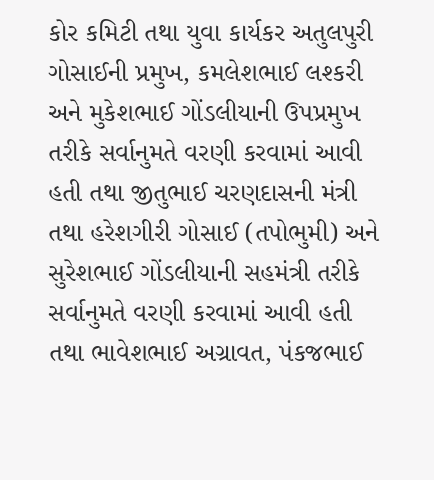કોર કમિટી તથા યુવા કાર્યકર અતુલપુરી ગોસાઈની પ્રમુખ, કમલેશભાઈ લશ્કરી અને મુકેશભાઈ ગોંડલીયાની ઉપપ્રમુખ તરીકે સર્વાનુમતે વરણી કરવામાં આવી હતી તથા જીતુભાઈ ચરણદાસની મંત્રી તથા હરેશગીરી ગોસાઈ (તપોભુમી) અને સુરેશભાઈ ગોંડલીયાની સહમંત્રી તરીકે સર્વાનુમતે વરણી કરવામાં આવી હતી તથા ભાવેશભાઈ અગ્રાવત, પંકજભાઈ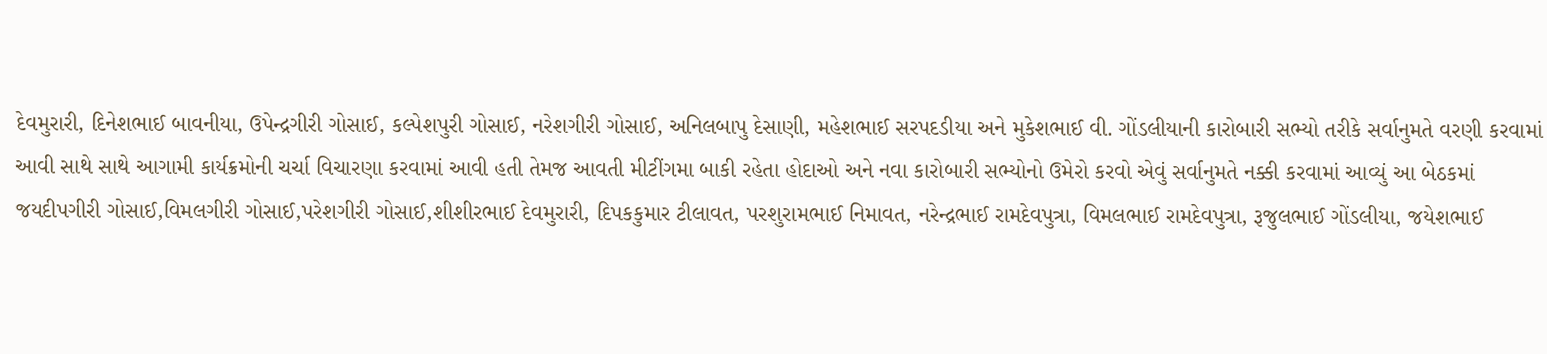દેવમુરારી, દિનેશભાઈ બાવનીયા, ઉપેન્દ્રગીરી ગોસાઈ, કલ્પેશપુરી ગોસાઈ, નરેશગીરી ગોસાઈ, અનિલબાપુ દેસાણી, મહેશભાઈ સરપદડીયા અને મુકેશભાઈ વી. ગોંડલીયાની કારોબારી સભ્યો તરીકે સર્વાનુમતે વરણી કરવામાં આવી સાથે સાથે આગામી કાર્યક્રમોની ચર્ચા વિચારણા કરવામાં આવી હતી તેમજ આવતી મીટીંગમા બાકી રહેતા હોદાઓ અને નવા કારોબારી સભ્યોનો ઉમેરો કરવો એવું સર્વાનુમતે નક્કી કરવામાં આવ્યું આ બેઠકમાં જયદીપગીરી ગોસાઈ,વિમલગીરી ગોસાઈ,પરેશગીરી ગોસાઈ,શીશીરભાઈ દેવમુરારી, દિપકકુમાર ટીલાવત, પરશુરામભાઈ નિમાવત, નરેન્દ્રભાઈ રામદેવપુત્રા, વિમલભાઈ રામદેવપુત્રા, રૂજુલભાઈ ગોંડલીયા, જયેશભાઈ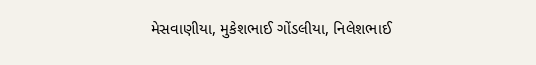મેસવાણીયા, મુકેશભાઈ ગોંડલીયા, નિલેશભાઈ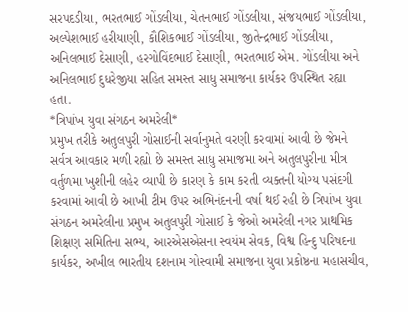સરપદડીયા, ભરતભાઈ ગોંડલીયા, ચેતનભાઈ ગોંડલીયા, સંજયભાઈ ગોંડલીયા, અલ્પેશભાઈ હરીયાણી, કૌશિકભાઈ ગોંડલીયા, જીતેન્દ્રભાઈ ગોંડલીયા, અનિલભાઈ દેસાણી, હરગોવિંદભાઈ દેસાણી, ભરતભાઈ એમ. ગોંડલીયા અને અનિલભાઈ દુધરેજીયા સહિત સમસ્ત સાધુ સમાજના કાર્યકર ઉપસ્થિત રહ્યા હતા.
*ત્રિપાંખ યુવા સંગઠન અમરેલી*
પ્રમુખ તરીકે અતુલપુરી ગોસાઈની સર્વાનુમતે વરણી કરવામાં આવી છે જેમને સર્વત્ર આવકાર મળી રહ્યો છે સમસ્ત સાધુ સમાજમા અને અતુલપુરીના મીત્ર વર્તુળમા ખુશીની લહેર વ્યાપી છે કારણ કે કામ કરતી વ્યક્તની યોગ્ય પસંદગી કરવામાં આવી છે આખી ટીમ ઉપર અભિનંદનની વર્ષા થઈ રહી છે ત્રિપાંખ યુવા સંગઠન અમરેલીના પ્રમુખ અતુલપુરી ગોસાઈ કે જેઓ અમરેલી નગર પ્રાથમિક શિક્ષણ સમિતિના સભ્ય, આરએસએસના સ્વયંમ સેવક, વિશ્વ હિન્દુ પરિષદના કાર્યકર, અખીલ ભારતીય દશનામ ગોસ્વામી સમાજના યુવા પ્રકોષ્ઠના મહાસચીવ,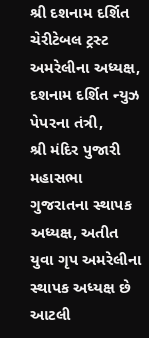શ્રી દશનામ દર્શિત ચેરીટેબલ ટ્રસ્ટ અમરેલીના અધ્યક્ષ,
દશનામ દર્શિત ન્યુઝ પેપરના તંત્રી,
શ્રી મંદિર પુજારી મહાસભા ગુજરાતના સ્થાપક અધ્યક્ષ, અતીત યુવા ગૃપ અમરેલીના સ્થાપક અધ્યક્ષ છે આટલી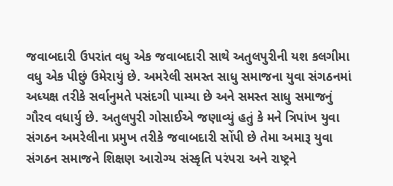જવાબદારી ઉપરાંત વધુ એક જવાબદારી સાથે અતુલપુરીની યશ કલગીમા વધુ એક પીછું ઉમેરાયું છે. અમરેલી સમસ્ત સાધુ સમાજના યુવા સંગઠનમાં અધ્યક્ષ તરીકે સર્વાનુમતે પસંદગી પામ્યા છે અને સમસ્ત સાધુ સમાજનું ગૌરવ વધાર્યુ છે. અતુલપુરી ગોસાઈએ જણાવ્યું હતું કે મને ત્રિપાંખ યુવા સંગઠન અમરેલીના પ્રમુખ તરીકે જવાબદારી સોંપી છે તેમા અમારૂ યુવા સંગઠન સમાજને શિક્ષણ આરોગ્ય સંસ્કૃતિ પરંપરા અને રાષ્ટ્રને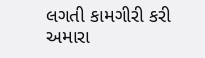લગતી કામગીરી કરી અમારા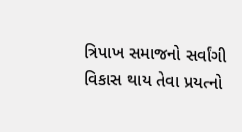ત્રિપાખ સમાજનો સર્વાંગી વિકાસ થાય તેવા પ્રયત્નો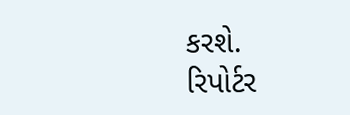કરશે.
રિપોર્ટર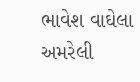ભાવેશ વાઘેલા અમરેલી